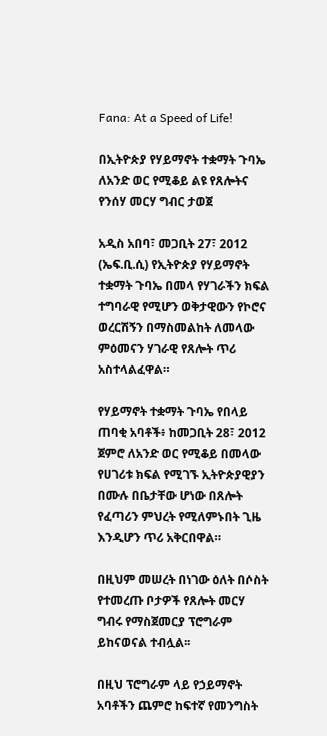Fana: At a Speed of Life!

በኢትዮጵያ የሃይማኖት ተቋማት ጉባኤ ለአንድ ወር የሚቆይ ልዩ የጸሎትና የንሰሃ መርሃ ግብር ታወጀ

አዲስ አበባ፣ መጋቢት 27፣ 2012 (ኤፍ.ቢ.ሲ) የኢትዮጵያ የሃይማኖት ተቋማት ጉባኤ በመላ የሃገራችን ክፍል ተግባራዊ የሚሆን ወቅታዊውን የኮሮና ወረርሽኝን በማስመልከት ለመላው ምዕመናን ሃገራዊ የጸሎት ጥሪ አስተላልፈዋል።

የሃይማኖት ተቋማት ጉባኤ የበላይ ጠባቂ አባቶች፥ ከመጋቢት 28፣ 2012 ጀምሮ ለአንድ ወር የሚቆይ በመላው የሀገሪቱ ክፍል የሚገኙ ኢትዮጵያዊያን በሙሉ በቤታቸው ሆነው በጸሎት የፈጣሪን ምህረት የሚለምኑበት ጊዜ እንዲሆን ጥሪ አቅርበዋል።

በዚህም መሠረት በነገው ዕለት በሶስት የተመረጡ ቦታዎች የጸሎት መርሃ ግብሩ የማስጀመርያ ፕሮግራም ይከናወናል ተብሏል፡፡

በዚህ ፕሮግራም ላይ የኃይማኖት አባቶችን ጨምሮ ከፍተኛ የመንግስት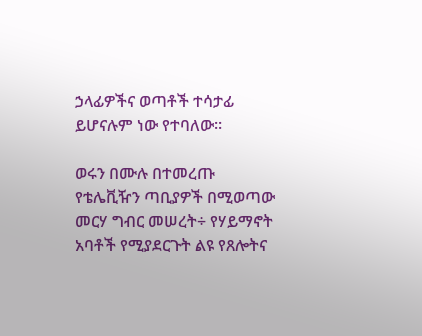ኃላፊዎችና ወጣቶች ተሳታፊ ይሆናሉም ነው የተባለው፡፡

ወሩን በሙሉ በተመረጡ የቴሌቪዥን ጣቢያዎች በሚወጣው መርሃ ግብር መሠረት÷ የሃይማኖት አባቶች የሚያደርጉት ልዩ የጸሎትና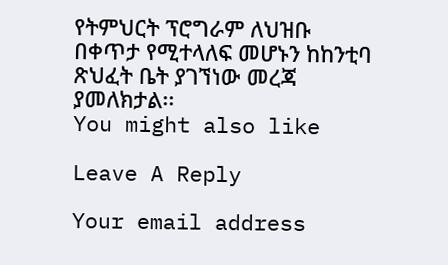የትምህርት ፕሮግራም ለህዝቡ በቀጥታ የሚተላለፍ መሆኑን ከከንቲባ ጽህፈት ቤት ያገኘነው መረጃ ያመለክታል፡፡
You might also like

Leave A Reply

Your email address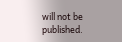will not be published.